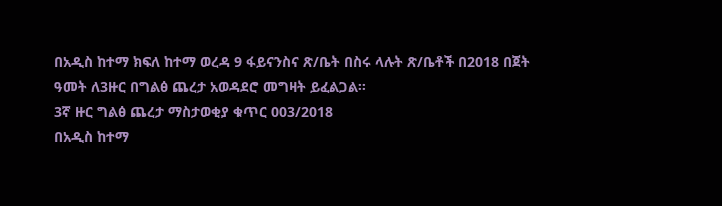በአዲስ ከተማ ክፍለ ከተማ ወረዳ 9 ፋይናንስና ጽ/ቤት በስሩ ላሉት ጽ/ቤቶች በ2018 በጀት ዓመት ለ3ዙር በግልፅ ጨረታ አወዳደሮ መግዛት ይፈልጋል፡፡
3ኛ ዙር ግልፅ ጨረታ ማስታወቂያ ቁጥር 003/2018
በአዲስ ከተማ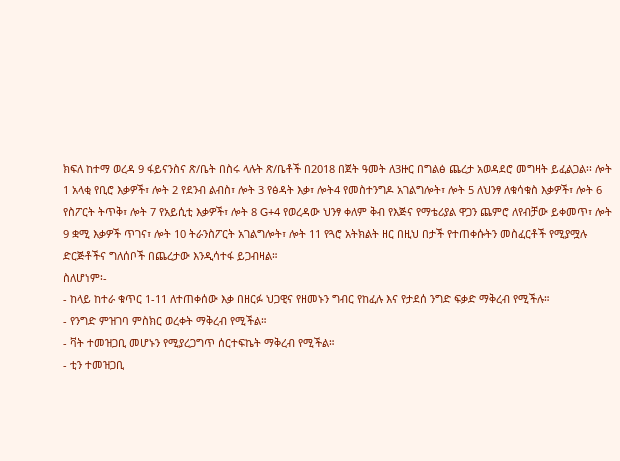ክፍለ ከተማ ወረዳ 9 ፋይናንስና ጽ/ቤት በስሩ ላሉት ጽ/ቤቶች በ2018 በጀት ዓመት ለ3ዙር በግልፅ ጨረታ አወዳደሮ መግዛት ይፈልጋል፡፡ ሎት 1 አላቂ የቢሮ እቃዎች፣ ሎት 2 የደንብ ልብስ፣ ሎት 3 የፅዳት እቃ፣ ሎት4 የመስተንግዶ አገልግሎት፣ ሎት 5 ለህንፃ ለቁሳቁስ እቃዎች፣ ሎት 6 የስፖርት ትጥቅ፣ ሎት 7 የአይሲቲ እቃዎች፣ ሎት 8 G+4 የወረዳው ህንፃ ቀለም ቅብ የእጅና የማቴሪያል ዋጋን ጨምሮ ለየብቻው ይቀመጥ፣ ሎት 9 ቋሚ እቃዎች ጥገና፣ ሎት 10 ትራንስፖርት አገልግሎት፣ ሎት 11 የጓሮ አትክልት ዘር በዚህ በታች የተጠቀሱትን መስፈርቶች የሚያሟሉ ድርጅቶችና ግለሰቦች በጨረታው እንዲሳተፋ ይጋብዛል።
ስለሆነም፡-
- ከላይ ከተራ ቁጥር 1-11 ለተጠቀሰው እቃ በዘርፉ ህጋዊና የዘመኑን ግብር የከፈሉ እና የታደሰ ንግድ ፍቃድ ማቅረብ የሚችሉ።
- የንግድ ምዝገባ ምስክር ወረቀት ማቅረብ የሚችል።
- ቫት ተመዝጋቢ መሆኑን የሚያረጋግጥ ሰርተፍኬት ማቅረብ የሚችል።
- ቲን ተመዝጋቢ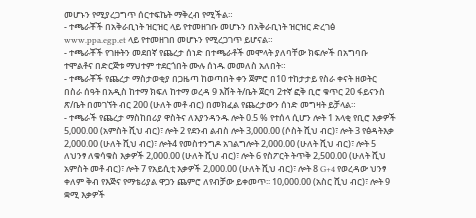መሆኑን የሚያረጋግጥ ሰርተፍኬት ማቅረብ የሚችል።
- ተጫራቾች በአቅራቢነት ዝርዝር ላይ የተመዘገቡ መሆኑን በአቅራቢነት ዝርዝር ድረገፅ www.ppa.egp.et ላይ የተመዘገበ መሆኑን የሚረጋገጥ ይሆናል።
- ተጫራቾች የገዙትን መደበኛ የጨረታ ሰነድ በተጫራቶች መሞላት ያለባቸው ክፍሎች በአግባቡ ተሞልቶና በድርጅቱ ማህተም ተደርጎበት ሙሉ ሰነዱ መመለስ አለበት።
- ተጫራቾች የጨረታ ማስታወቂያ በጋዜጣ ከወጣበት ቀን ጀምሮ በ10 ተከታታይ የስራ ቀናት ዘወትር በስራ ሰዓት በአዲስ ከተማ ክፍለ ከተማ ወረዳ 9 እሸት ት/ቤት ጀርባ 2ተኛ ፎቅ ቢሮ ቁጥር 20 ፋይናንስ ጽ/ቤት በመገኘት ብር 200 (ሁለት መቶ ብር) በመክፈል የጨረታውን ሰነድ መግዛት ይቻላል።
- ተጫራች የጨረታ ማስከበሪያ ዋስትና ለእያንዳንዱ ሎት 0.5 % የተሰላ ሲሆን ሎት 1 አላቂ የቢሮ እቃዎች 5,000.00 (አምስት ሺህ ብር)፣ ሎት 2 የደንብ ልብስ ሎት 3,000.00 (ሶስት ሺህ ብር)፣ ሎት 3 የፅዳትእቃ 2,000.00 (ሁለት ሺህ ብር)፣ ሎት4 የመስተንግዶ አገልግሎት 2,000.00 (ሁለት ሺህ ብር)፣ ሎት 5 ለህንፃ ለቁሳቁስ እቃዎች 2,000.00 (ሁለት ሺህ ብር)፣ ሎት 6 የስፖርት ትጥቅ 2,500.00 (ሁለት ሺህ አምስት መቶ ብር)፣ ሎት 7 የአይሲቲ እቃዎች 2,000.00 (ሁለት ሺህ ብር)፣ ሎት 8 G+4 የወረዳው ህንፃ ቀለም ቅብ የእጅና የማቴሪያል ዋጋን ጨምሮ ለየብቻው ይቀመጥ፡፡ 10,000.00 (አስር ሺህ ብር)፣ ሎት 9 ቋሚ እቃዎች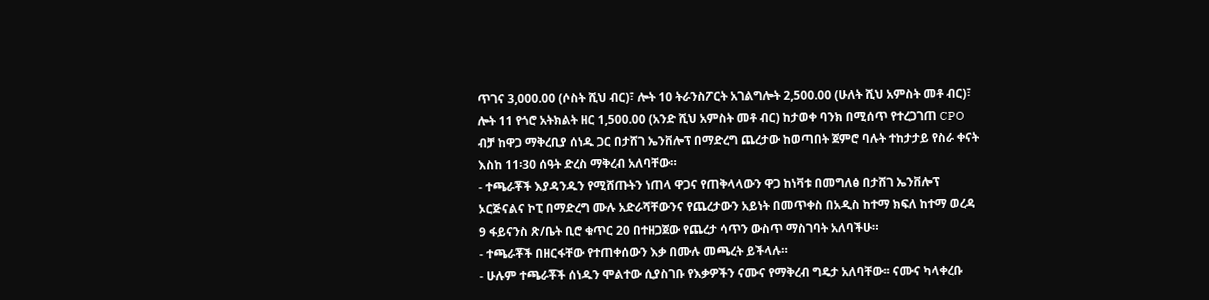ጥገና 3,000.00 (ሶስት ሺህ ብር)፣ ሎት 10 ትራንስፖርት አገልግሎት 2,500.00 (ሁለት ሺህ አምስት መቶ ብር)፣ ሎት 11 የጎሮ አትክልት ዘር 1,500.00 (አንድ ሺህ አምስት መቶ ብር) ከታወቀ ባንክ በሚሰጥ የተረጋገጠ CPO ብቻ ከዋጋ ማቅረቢያ ሰነዱ ጋር በታሸገ ኤንቨሎፕ በማድረግ ጨረታው ከወጣበት ጀምሮ ባሉት ተከታታይ የስራ ቀናት እስከ 11፡30 ሰዓት ድረስ ማቅረብ አለባቸው።
- ተጫራቾች እያዳንዱን የሚሸጡትን ነጠላ ዋጋና የጠቅላላውን ዋጋ ከነቫቱ በመግለፅ በታሸገ ኤንቨሎፕ ኦርጅናልና ኮፒ በማድረግ ሙሉ አድራሻቸውንና የጨረታውን አይነት በመጥቀስ በአዲስ ከተማ ክፍለ ከተማ ወረዳ 9 ፋይናንስ ጽ/ቤት ቢሮ ቁጥር 20 በተዘጋጀው የጨረታ ሳጥን ውስጥ ማስገባት አለባችሁ።
- ተጫራቾች በዘርፋቸው የተጠቀሰውን እቃ በሙሉ መጫረት ይችላሉ።
- ሁሉም ተጫራቾች ሰነዱን ሞልተው ሲያስገቡ የእቃዎችን ናሙና የማቅረብ ግዴታ አለባቸው፡፡ ናሙና ካላቀረቡ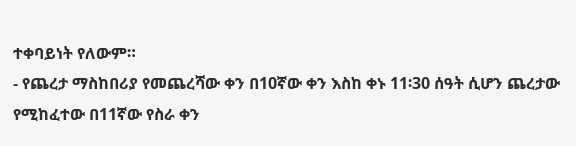ተቀባይነት የለውም።
- የጨረታ ማስከበሪያ የመጨረሻው ቀን በ10ኛው ቀን እስከ ቀኑ 11፡30 ሰዓት ሲሆን ጨረታው የሚከፈተው በ11ኛው የስራ ቀን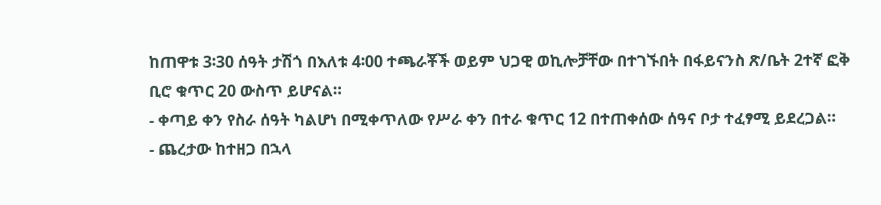ከጠዋቱ 3፡30 ሰዓት ታሽጎ በእለቱ 4፡00 ተጫራቾች ወይም ህጋዊ ወኪሎቻቸው በተገኙበት በፋይናንስ ጽ/ቤት 2ተኛ ፎቅ ቢሮ ቁጥር 20 ውስጥ ይሆናል።
- ቀጣይ ቀን የስራ ሰዓት ካልሆነ በሚቀጥለው የሥራ ቀን በተራ ቁጥር 12 በተጠቀሰው ሰዓና ቦታ ተፈፃሚ ይደረጋል።
- ጨረታው ከተዘጋ በኋላ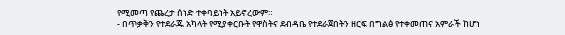የሚመጣ የጨረታ ሰነድ ተቀባይነት አይኖረውም።
- በጥቃቅን የተደራጁ አካላት የሚያቀርቡት የዋስትና ደብዳቤ የተደራጀበትን ዘርፍ በግልፅ የተቀመጠና አምራች ከሆነ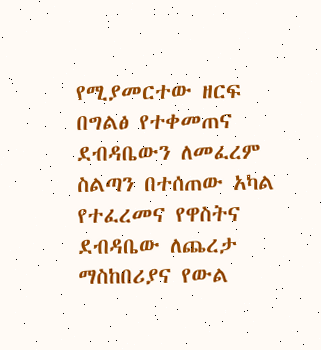የሚያመርተው ዘርፍ በግልፅ የተቀመጠና ደብዳቤውን ለመፈረም ስልጣን በተሰጠው አካል የተፈረመና የዋስትና ደብዳቤው ለጨረታ ማስከበሪያና የውል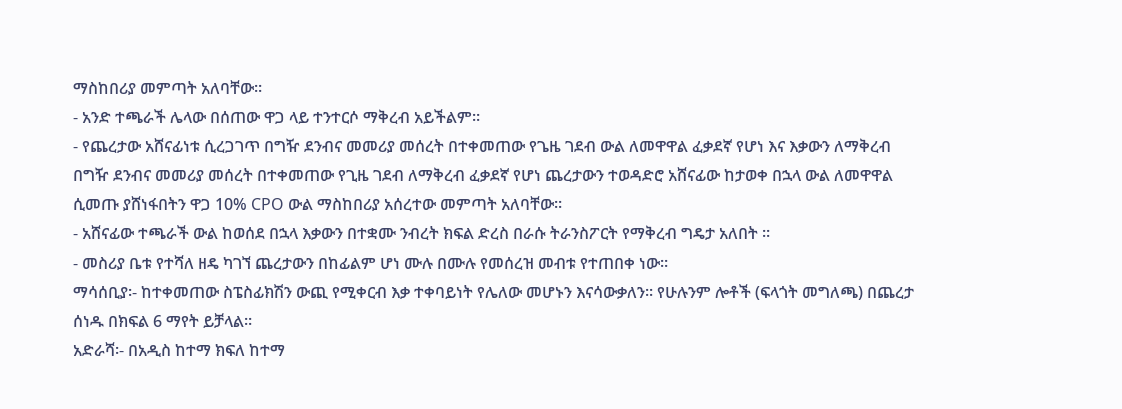ማስከበሪያ መምጣት አለባቸው።
- አንድ ተጫራች ሌላው በሰጠው ዋጋ ላይ ተንተርሶ ማቅረብ አይችልም።
- የጨረታው አሸናፊነቱ ሲረጋገጥ በግዥ ደንብና መመሪያ መሰረት በተቀመጠው የጌዜ ገደብ ውል ለመዋዋል ፈቃደኛ የሆነ እና እቃውን ለማቅረብ በግዥ ደንብና መመሪያ መሰረት በተቀመጠው የጊዜ ገደብ ለማቅረብ ፈቃደኛ የሆነ ጨረታውን ተወዳድሮ አሸናፊው ከታወቀ በኋላ ውል ለመዋዋል ሲመጡ ያሸነፋበትን ዋጋ 10% CPO ውል ማስከበሪያ አሰረተው መምጣት አለባቸው።
- አሸናፊው ተጫራች ውል ከወሰደ በኋላ እቃውን በተቋሙ ንብረት ክፍል ድረስ በራሱ ትራንስፖርት የማቅረብ ግዴታ አለበት ።
- መስሪያ ቤቱ የተሻለ ዘዴ ካገኘ ጨረታውን በከፊልም ሆነ ሙሉ በሙሉ የመሰረዝ መብቱ የተጠበቀ ነው።
ማሳሰቢያ፡- ከተቀመጠው ስፔስፊክሽን ውጪ የሚቀርብ እቃ ተቀባይነት የሌለው መሆኑን እናሳውቃለን፡፡ የሁሉንም ሎቶች (ፍላጎት መግለጫ) በጨረታ ሰነዱ በክፍል 6 ማየት ይቻላል።
አድራሻ፡- በአዲስ ከተማ ክፍለ ከተማ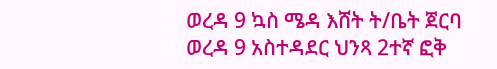ወረዳ 9 ኳስ ሜዳ እሸት ት/ቤት ጀርባ ወረዳ 9 አስተዳደር ህንጻ 2ተኛ ፎቅ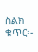ስልክ ቁጥር፡-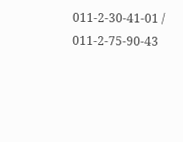011-2-30-41-01 / 011-2-75-90-43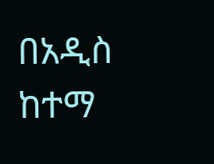በአዲስ ከተማ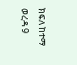ክፍለ ከተማ ወረዳ 9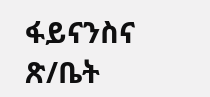ፋይናንስና ጽ/ቤት